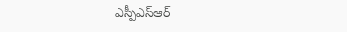ఎస్పీఎస్ఆర్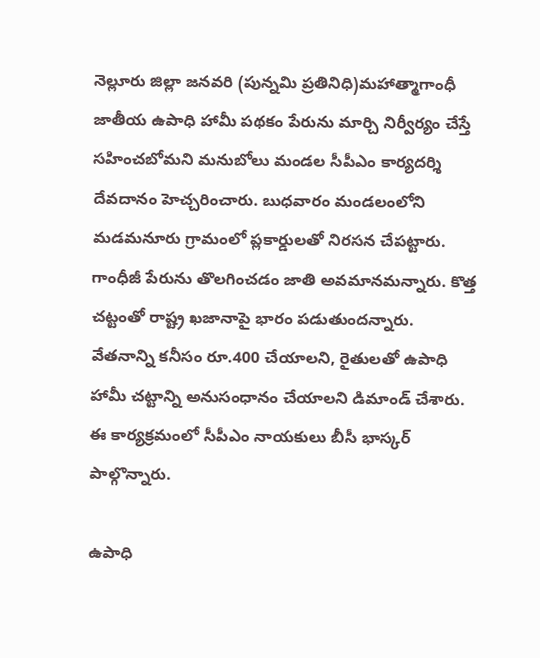నెల్లూరు జిల్లా జనవరి (పున్నమి ప్రతినిధి)మహాత్మాగాంధీ జాతీయ ఉపాధి హామీ పథకం పేరును మార్చి నిర్వీర్యం చేస్తే సహించబోమని మనుబోలు మండల సీపీఎం కార్యదర్శి దేవదానం హెచ్చరించారు. బుధవారం మండలంలోని మడమనూరు గ్రామంలో ప్లకార్డులతో నిరసన చేపట్టారు. గాంధీజీ పేరును తొలగించడం జాతి అవమానమన్నారు. కొత్త చట్టంతో రాష్ట్ర ఖజానాపై భారం పడుతుందన్నారు. వేతనాన్ని కనీసం రూ.400 చేయాలని, రైతులతో ఉపాధి హామీ చట్టాన్ని అనుసంధానం చేయాలని డిమాండ్ చేశారు. ఈ కార్యక్రమంలో సీపీఎం నాయకులు బీసీ భాస్కర్ పాల్గొన్నారు.

ఉపాధి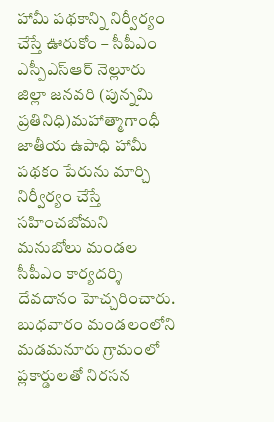హామీ పథకాన్ని నిర్వీర్యం చేస్తే ఊరుకోం – సీపీఎం
ఎస్పీఎస్ఆర్ నెల్లూరు జిల్లా జనవరి (పున్నమి ప్రతినిధి)మహాత్మాగాంధీ జాతీయ ఉపాధి హామీ పథకం పేరును మార్చి నిర్వీర్యం చేస్తే సహించబోమని మనుబోలు మండల సీపీఎం కార్యదర్శి దేవదానం హెచ్చరించారు. బుధవారం మండలంలోని మడమనూరు గ్రామంలో ప్లకార్డులతో నిరసన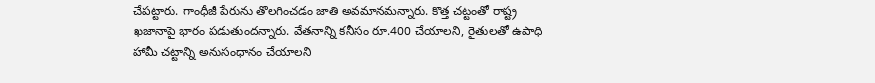చేపట్టారు. గాంధీజీ పేరును తొలగించడం జాతి అవమానమన్నారు. కొత్త చట్టంతో రాష్ట్ర ఖజానాపై భారం పడుతుందన్నారు. వేతనాన్ని కనీసం రూ.400 చేయాలని, రైతులతో ఉపాధి హామీ చట్టాన్ని అనుసంధానం చేయాలని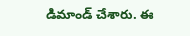డిమాండ్ చేశారు. ఈ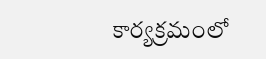కార్యక్రమంలో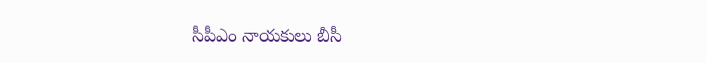సీపీఎం నాయకులు బీసీ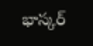భాస్కర్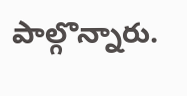పాల్గొన్నారు.